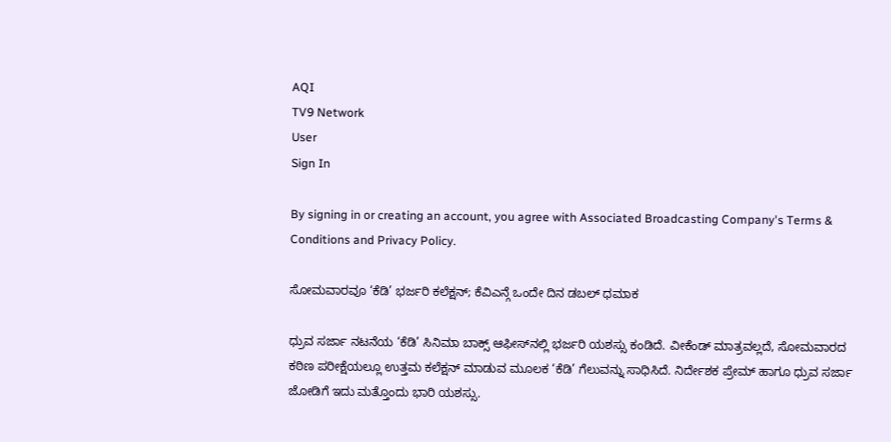AQI
TV9 Network
User
Sign In

By signing in or creating an account, you agree with Associated Broadcasting Company's Terms & Conditions and Privacy Policy.

ಸೋಮವಾರವೂ ‘ಕೆಡಿ’ ಭರ್ಜರಿ ಕಲೆಕ್ಷನ್; ಕೆವಿಎನ್ಗೆ ಒಂದೇ ದಿನ ಡಬಲ್ ಧಮಾಕ

ಧ್ರುವ ಸರ್ಜಾ ನಟನೆಯ ‘ಕೆಡಿ’ ಸಿನಿಮಾ ಬಾಕ್ಸ್ ಆಫೀಸ್‌ನಲ್ಲಿ ಭರ್ಜರಿ ಯಶಸ್ಸು ಕಂಡಿದೆ. ವೀಕೆಂಡ್ ಮಾತ್ರವಲ್ಲದೆ, ಸೋಮವಾರದ ಕಠಿಣ ಪರೀಕ್ಷೆಯಲ್ಲೂ ಉತ್ತಮ ಕಲೆಕ್ಷನ್ ಮಾಡುವ ಮೂಲಕ ‘ಕೆಡಿ’ ಗೆಲುವನ್ನು ಸಾಧಿಸಿದೆ. ನಿರ್ದೇಶಕ ಪ್ರೇಮ್ ಹಾಗೂ ಧ್ರುವ ಸರ್ಜಾ ಜೋಡಿಗೆ ಇದು ಮತ್ತೊಂದು ಭಾರಿ ಯಶಸ್ಸು.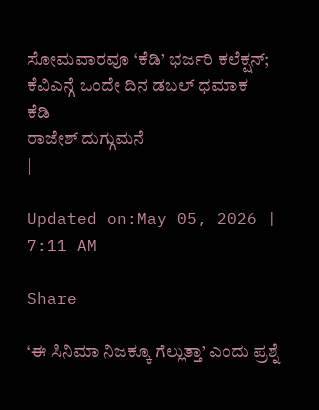ಸೋಮವಾರವೂ ‘ಕೆಡಿ’ ಭರ್ಜರಿ ಕಲೆಕ್ಷನ್; ಕೆವಿಎನ್ಗೆ ಒಂದೇ ದಿನ ಡಬಲ್ ಧಮಾಕ
ಕೆಡಿ
ರಾಜೇಶ್ ದುಗ್ಗುಮನೆ
|

Updated on:May 05, 2026 | 7:11 AM

Share

‘ಈ ಸಿನಿಮಾ ನಿಜಕ್ಕೂ ಗೆಲ್ಲುತ್ತಾ’ ಎಂದು ಪ್ರಶ್ನೆ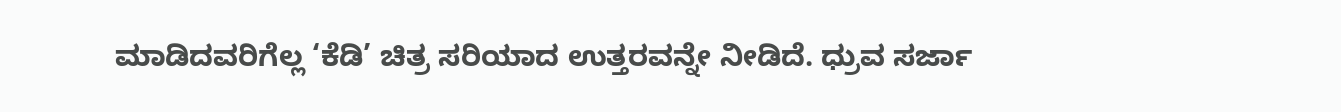ಮಾಡಿದವರಿಗೆಲ್ಲ ‘ಕೆಡಿ’ ಚಿತ್ರ ಸರಿಯಾದ ಉತ್ತರವನ್ನೇ ನೀಡಿದೆ. ಧ್ರುವ ಸರ್ಜಾ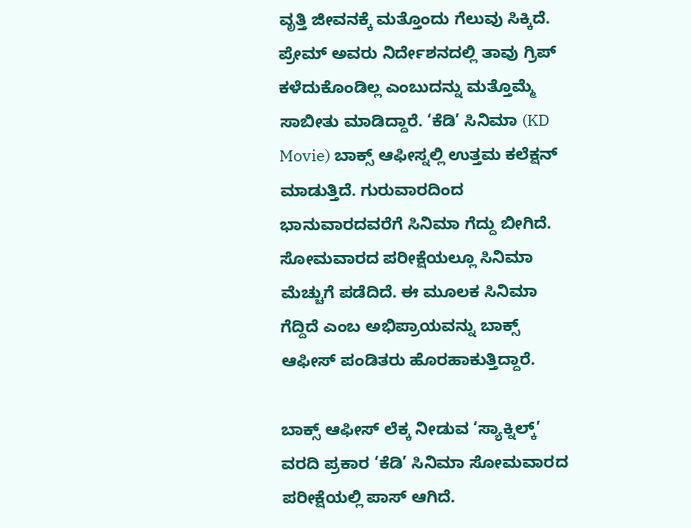ವೃತ್ತಿ ಜೀವನಕ್ಕೆ ಮತ್ತೊಂದು ಗೆಲುವು ಸಿಕ್ಕಿದೆ. ಪ್ರೇಮ್ ಅವರು ನಿರ್ದೇಶನದಲ್ಲಿ ತಾವು ಗ್ರಿಪ್ ಕಳೆದುಕೊಂಡಿಲ್ಲ ಎಂಬುದನ್ನು ಮತ್ತೊಮ್ಮೆ ಸಾಬೀತು ಮಾಡಿದ್ದಾರೆ. ‘ಕೆಡಿ’ ಸಿನಿಮಾ (KD Movie) ಬಾಕ್ಸ್ ಆಫೀಸ್ನಲ್ಲಿ ಉತ್ತಮ ಕಲೆಕ್ಷನ್ ಮಾಡುತ್ತಿದೆ. ಗುರುವಾರದಿಂದ ಭಾನುವಾರದವರೆಗೆ ಸಿನಿಮಾ ಗೆದ್ದು ಬೀಗಿದೆ. ಸೋಮವಾರದ ಪರೀಕ್ಷೆಯಲ್ಲೂ ಸಿನಿಮಾ ಮೆಚ್ಚುಗೆ ಪಡೆದಿದೆ. ಈ ಮೂಲಕ ಸಿನಿಮಾ ಗೆದ್ದಿದೆ ಎಂಬ ಅಭಿಪ್ರಾಯವನ್ನು ಬಾಕ್ಸ್ ಆಫೀಸ್ ಪಂಡಿತರು ಹೊರಹಾಕುತ್ತಿದ್ದಾರೆ.

ಬಾಕ್ಸ್ ಆಫೀಸ್ ಲೆಕ್ಕ ನೀಡುವ ‘ಸ್ಯಾಕ್ನಿಲ್ಕ್’ ವರದಿ ಪ್ರಕಾರ ‘ಕೆಡಿ’ ಸಿನಿಮಾ ಸೋಮವಾರದ ಪರೀಕ್ಷೆಯಲ್ಲಿ ಪಾಸ್ ಆಗಿದೆ.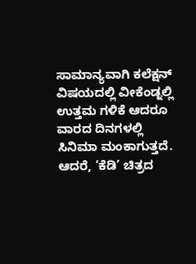ಸಾಮಾನ್ಯವಾಗಿ ಕಲೆಕ್ಷನ್ ವಿಷಯದಲ್ಲಿ ವೀಕೆಂಡ್ನಲ್ಲಿ ಉತ್ತಮ ಗಳಿಕೆ ಆದರೂ ವಾರದ ದಿನಗಳಲ್ಲಿ ಸಿನಿಮಾ ಮಂಕಾಗುತ್ತದೆ. ಆದರೆ, ‘ಕೆಡಿ’ ಚಿತ್ರದ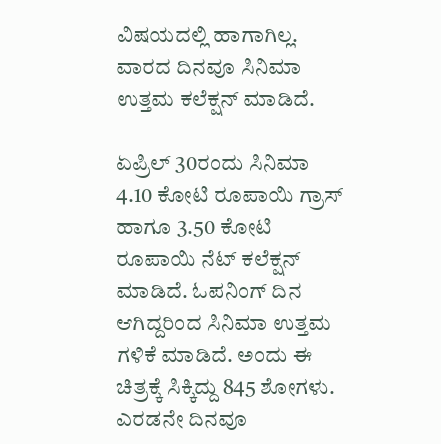ವಿಷಯದಲ್ಲಿ ಹಾಗಾಗಿಲ್ಲ. ವಾರದ ದಿನವೂ ಸಿನಿಮಾ ಉತ್ತಮ ಕಲೆಕ್ಷನ್ ಮಾಡಿದೆ.

ಏಪ್ರಿಲ್ 30ರಂದು ಸಿನಿಮಾ 4.10 ಕೋಟಿ ರೂಪಾಯಿ ಗ್ರಾಸ್ ಹಾಗೂ 3.50 ಕೋಟಿ ರೂಪಾಯಿ ನೆಟ್ ಕಲೆಕ್ಷನ್ ಮಾಡಿದೆ. ಓಪನಿಂಗ್ ದಿನ ಆಗಿದ್ದರಿಂದ ಸಿನಿಮಾ ಉತ್ತಮ ಗಳಿಕೆ ಮಾಡಿದೆ. ಅಂದು ಈ ಚಿತ್ರಕ್ಕೆ ಸಿಕ್ಕಿದ್ದು 845 ಶೋಗಳು. ಎರಡನೇ ದಿನವೂ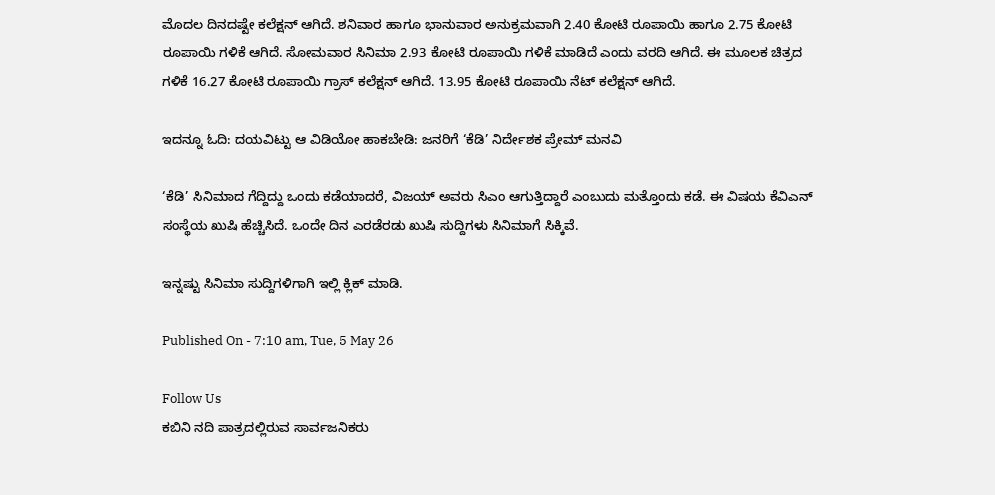ಮೊದಲ ದಿನದಷ್ಟೇ ಕಲೆಕ್ಷನ್ ಆಗಿದೆ. ಶನಿವಾರ ಹಾಗೂ ಭಾನುವಾರ ಅನುಕ್ರಮವಾಗಿ 2.40 ಕೋಟಿ ರೂಪಾಯಿ ಹಾಗೂ 2.75 ಕೋಟಿ ರೂಪಾಯಿ ಗಳಿಕೆ ಆಗಿದೆ. ಸೋಮವಾರ ಸಿನಿಮಾ 2.93 ಕೋಟಿ ರೂಪಾಯಿ ಗಳಿಕೆ ಮಾಡಿದೆ ಎಂದು ವರದಿ ಆಗಿದೆ. ಈ ಮೂಲಕ ಚಿತ್ರದ ಗಳಿಕೆ 16.27 ಕೋಟಿ ರೂಪಾಯಿ ಗ್ರಾಸ್ ಕಲೆಕ್ಷನ್ ಆಗಿದೆ. 13.95 ಕೋಟಿ ರೂಪಾಯಿ ನೆಟ್ ಕಲೆಕ್ಷನ್ ಆಗಿದೆ.

ಇದನ್ನೂ ಓದಿ: ದಯವಿಟ್ಟು ಆ ವಿಡಿಯೋ ಹಾಕಬೇಡಿ: ಜನರಿಗೆ ‘ಕೆಡಿ’ ನಿರ್ದೇಶಕ ಪ್ರೇಮ್ ಮನವಿ

‘ಕೆಡಿ’ ಸಿನಿಮಾದ ಗೆದ್ದಿದ್ದು ಒಂದು ಕಡೆಯಾದರೆ, ವಿಜಯ್ ಅವರು ಸಿಎಂ ಆಗುತ್ತಿದ್ದಾರೆ ಎಂಬುದು ಮತ್ತೊಂದು ಕಡೆ. ಈ ವಿಷಯ ಕೆವಿಎನ್ ಸಂಸ್ಥೆಯ ಖುಷಿ ಹೆಚ್ಚಿಸಿದೆ. ಒಂದೇ ದಿನ ಎರಡೆರಡು ಖುಷಿ ಸುದ್ದಿಗಳು ಸಿನಿಮಾಗೆ ಸಿಕ್ಕಿವೆ.

ಇನ್ನಷ್ಟು ಸಿನಿಮಾ ಸುದ್ದಿಗಳಿಗಾಗಿ ಇಲ್ಲಿ ಕ್ಲಿಕ್ ಮಾಡಿ.

Published On - 7:10 am, Tue, 5 May 26

Follow Us
ಕಬಿನಿ ನದಿ ಪಾತ್ರದಲ್ಲಿರುವ ಸಾರ್ವಜನಿಕರು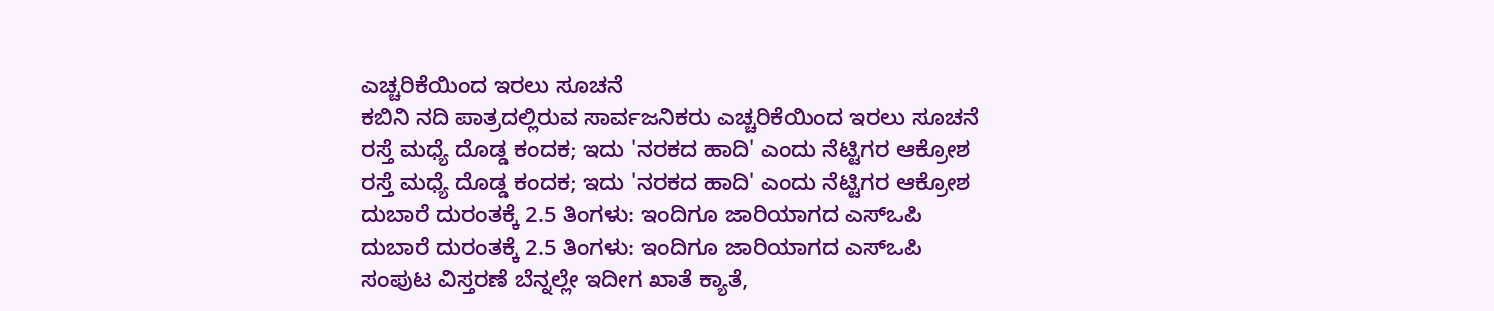ಎಚ್ಚರಿಕೆಯಿಂದ ಇರಲು ಸೂಚನೆ
ಕಬಿನಿ ನದಿ ಪಾತ್ರದಲ್ಲಿರುವ ಸಾರ್ವಜನಿಕರು ಎಚ್ಚರಿಕೆಯಿಂದ ಇರಲು ಸೂಚನೆ
ರಸ್ತೆ ಮಧ್ಯೆ ದೊಡ್ಡ ಕಂದಕ; ಇದು 'ನರಕದ ಹಾದಿ' ಎಂದು ನೆಟ್ಟಿಗರ ಆಕ್ರೋಶ
ರಸ್ತೆ ಮಧ್ಯೆ ದೊಡ್ಡ ಕಂದಕ; ಇದು 'ನರಕದ ಹಾದಿ' ಎಂದು ನೆಟ್ಟಿಗರ ಆಕ್ರೋಶ
ದುಬಾರೆ ದುರಂತಕ್ಕೆ 2.5 ತಿಂಗಳು: ಇಂದಿಗೂ ಜಾರಿಯಾಗದ ಎಸ್‌ಒಪಿ
ದುಬಾರೆ ದುರಂತಕ್ಕೆ 2.5 ತಿಂಗಳು: ಇಂದಿಗೂ ಜಾರಿಯಾಗದ ಎಸ್‌ಒಪಿ
ಸಂಪುಟ ವಿಸ್ತರಣೆ ಬೆನ್ನಲ್ಲೇ ಇದೀಗ ಖಾತೆ ಕ್ಯಾತೆ,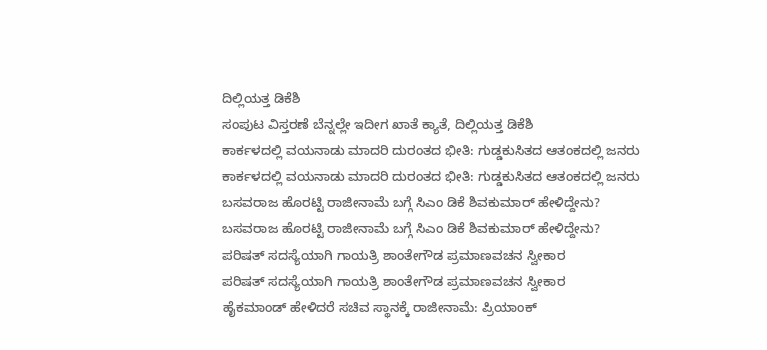ದಿಲ್ಲಿಯತ್ತ ಡಿಕೆಶಿ
ಸಂಪುಟ ವಿಸ್ತರಣೆ ಬೆನ್ನಲ್ಲೇ ಇದೀಗ ಖಾತೆ ಕ್ಯಾತೆ, ದಿಲ್ಲಿಯತ್ತ ಡಿಕೆಶಿ
ಕಾರ್ಕಳದಲ್ಲಿ ವಯನಾಡು ಮಾದರಿ ದುರಂತದ ಭೀತಿ: ಗುಡ್ಡಕುಸಿತದ ಆತಂಕದಲ್ಲಿ ಜನರು
ಕಾರ್ಕಳದಲ್ಲಿ ವಯನಾಡು ಮಾದರಿ ದುರಂತದ ಭೀತಿ: ಗುಡ್ಡಕುಸಿತದ ಆತಂಕದಲ್ಲಿ ಜನರು
ಬಸವರಾಜ ಹೊರಟ್ಟಿ ರಾಜೀನಾಮೆ ಬಗ್ಗೆ ಸಿಎಂ ಡಿಕೆ ಶಿವಕುಮಾರ್ ಹೇಳಿದ್ದೇನು?
ಬಸವರಾಜ ಹೊರಟ್ಟಿ ರಾಜೀನಾಮೆ ಬಗ್ಗೆ ಸಿಎಂ ಡಿಕೆ ಶಿವಕುಮಾರ್ ಹೇಳಿದ್ದೇನು?
ಪರಿಷತ್ ಸದಸ್ಯೆಯಾಗಿ ಗಾಯತ್ರಿ ಶಾಂತೇಗೌಡ ಪ್ರಮಾಣವಚನ ಸ್ವೀಕಾರ
ಪರಿಷತ್ ಸದಸ್ಯೆಯಾಗಿ ಗಾಯತ್ರಿ ಶಾಂತೇಗೌಡ ಪ್ರಮಾಣವಚನ ಸ್ವೀಕಾರ
ಹೈಕಮಾಂಡ್ ಹೇಳಿದರೆ ಸಚಿವ ಸ್ಥಾನಕ್ಕೆ ರಾಜೀನಾಮೆ: ಪ್ರಿಯಾಂಕ್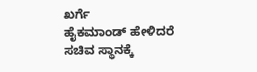ಖರ್ಗೆ
ಹೈಕಮಾಂಡ್ ಹೇಳಿದರೆ ಸಚಿವ ಸ್ಥಾನಕ್ಕೆ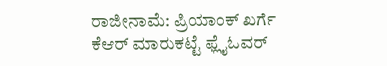ರಾಜೀನಾಮೆ: ಪ್ರಿಯಾಂಕ್ ಖರ್ಗೆ
ಕೆಆರ್ ಮಾರುಕಟ್ಟೆ ಫ್ಲೈಓವರ್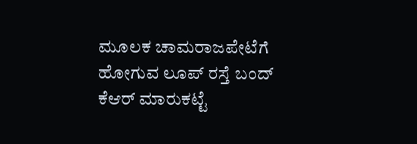ಮೂಲಕ ಚಾಮರಾಜಪೇಟೆಗೆ ಹೋಗುವ ಲೂಪ್ ರಸ್ತೆ ಬಂದ್
ಕೆಆರ್ ಮಾರುಕಟ್ಟೆ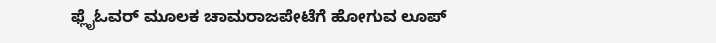ಫ್ಲೈಓವರ್ ಮೂಲಕ ಚಾಮರಾಜಪೇಟೆಗೆ ಹೋಗುವ ಲೂಪ್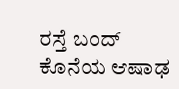ರಸ್ತೆ ಬಂದ್
ಕೊನೆಯ ಆಷಾಢ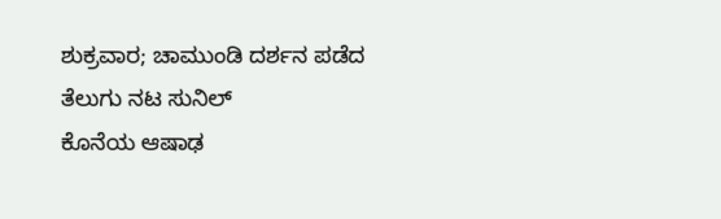ಶುಕ್ರವಾರ; ಚಾಮುಂಡಿ ದರ್ಶನ ಪಡೆದ ತೆಲುಗು ನಟ ಸುನಿಲ್
ಕೊನೆಯ ಆಷಾಢ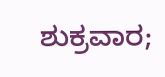ಶುಕ್ರವಾರ;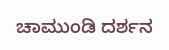ಚಾಮುಂಡಿ ದರ್ಶನ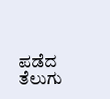ಪಡೆದ ತೆಲುಗು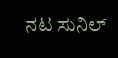ನಟ ಸುನಿಲ್